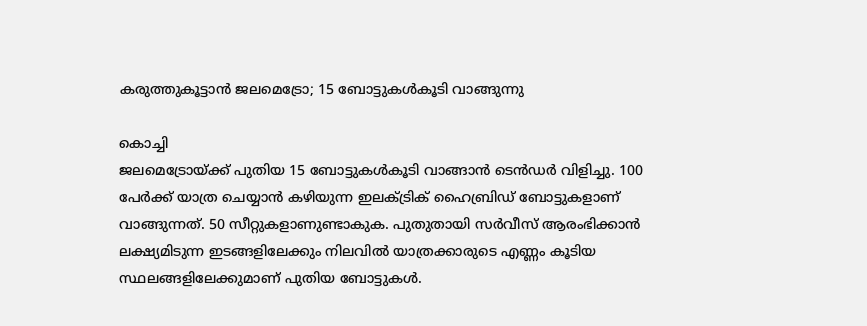കരുത്തുകൂട്ടാൻ ജലമെട്രോ; 15 ബോട്ടുകൾകൂടി വാങ്ങുന്നു

കൊച്ചി
ജലമെട്രോയ്ക്ക് പുതിയ 15 ബോട്ടുകൾകൂടി വാങ്ങാൻ ടെൻഡർ വിളിച്ചു. 100 പേർക്ക് യാത്ര ചെയ്യാൻ കഴിയുന്ന ഇലക്ട്രിക് ഹൈബ്രിഡ് ബോട്ടുകളാണ് വാങ്ങുന്നത്. 50 സീറ്റുകളാണുണ്ടാകുക. പുതുതായി സർവീസ് ആരംഭിക്കാൻ ലക്ഷ്യമിടുന്ന ഇടങ്ങളിലേക്കും നിലവിൽ യാത്രക്കാരുടെ എണ്ണം കൂടിയ സ്ഥലങ്ങളിലേക്കുമാണ് പുതിയ ബോട്ടുകൾ.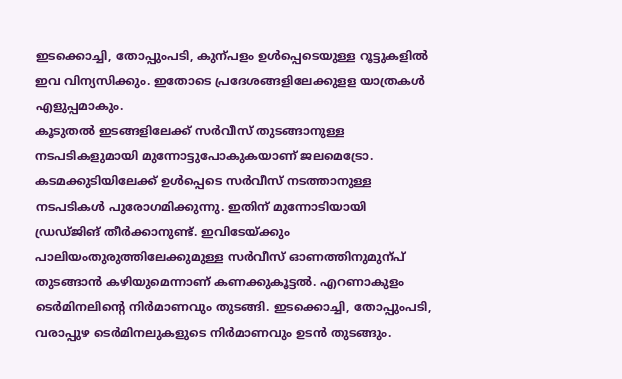ഇടക്കൊച്ചി, തോപ്പുംപടി, കുന്പളം ഉൾപ്പെടെയുള്ള റൂട്ടുകളിൽ ഇവ വിന്യസിക്കും. ഇതോടെ പ്രദേശങ്ങളിലേക്കുളള യാത്രകൾ എളുപ്പമാകും.
കൂടുതൽ ഇടങ്ങളിലേക്ക് സർവീസ് തുടങ്ങാനുള്ള നടപടികളുമായി മുന്നോട്ടുപോകുകയാണ് ജലമെട്രോ. കടമക്കുടിയിലേക്ക് ഉൾപ്പെടെ സർവീസ് നടത്താനുള്ള നടപടികൾ പുരോഗമിക്കുന്നു. ഇതിന് മുന്നോടിയായി ഡ്രഡ്ജിങ് തീർക്കാനുണ്ട്. ഇവിടേയ്ക്കും പാലിയംതുരുത്തിലേക്കുമുള്ള സർവീസ് ഓണത്തിനുമുന്പ് തുടങ്ങാൻ കഴിയുമെന്നാണ് കണക്കുകൂട്ടൽ. എറണാകുളം ടെർമിനലിന്റെ നിർമാണവും തുടങ്ങി. ഇടക്കൊച്ചി, തോപ്പുംപടി, വരാപ്പുഴ ടെർമിനലുകളുടെ നിർമാണവും ഉടൻ തുടങ്ങും.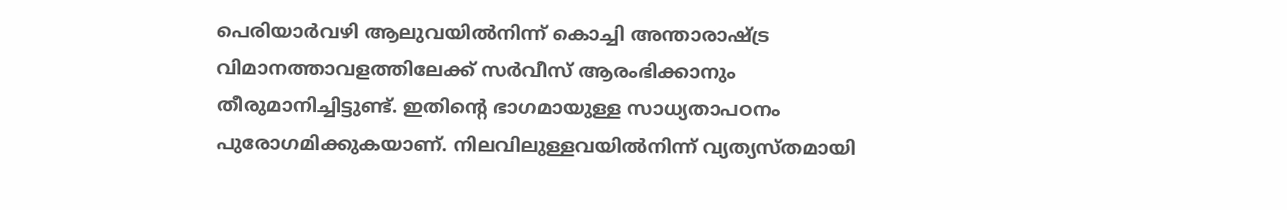പെരിയാർവഴി ആലുവയിൽനിന്ന് കൊച്ചി അന്താരാഷ്ട്ര വിമാനത്താവളത്തിലേക്ക് സർവീസ് ആരംഭിക്കാനും തീരുമാനിച്ചിട്ടുണ്ട്. ഇതിന്റെ ഭാഗമായുള്ള സാധ്യതാപഠനം പുരോഗമിക്കുകയാണ്. നിലവിലുള്ളവയിൽനിന്ന് വ്യത്യസ്തമായി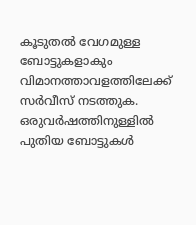കൂടുതൽ വേഗമുള്ള ബോട്ടുകളാകും വിമാനത്താവളത്തിലേക്ക് സർവീസ് നടത്തുക. ഒരുവർഷത്തിനുള്ളിൽ പുതിയ ബോട്ടുകൾ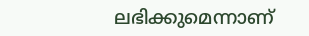ലഭിക്കുമെന്നാണ്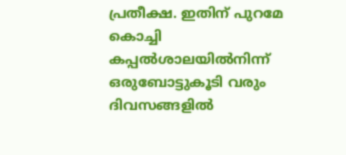പ്രതീക്ഷ. ഇതിന് പുറമേ കൊച്ചി കപ്പൽശാലയിൽനിന്ന് ഒരുബോട്ടുകൂടി വരും ദിവസങ്ങളിൽ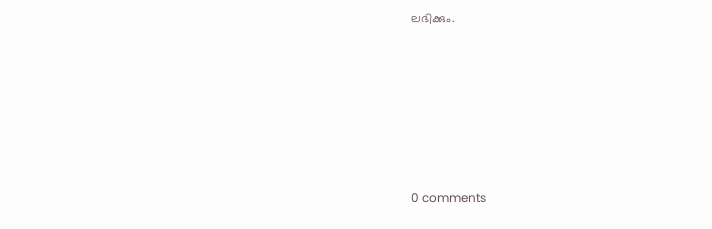ലഭിക്കും.










0 comments